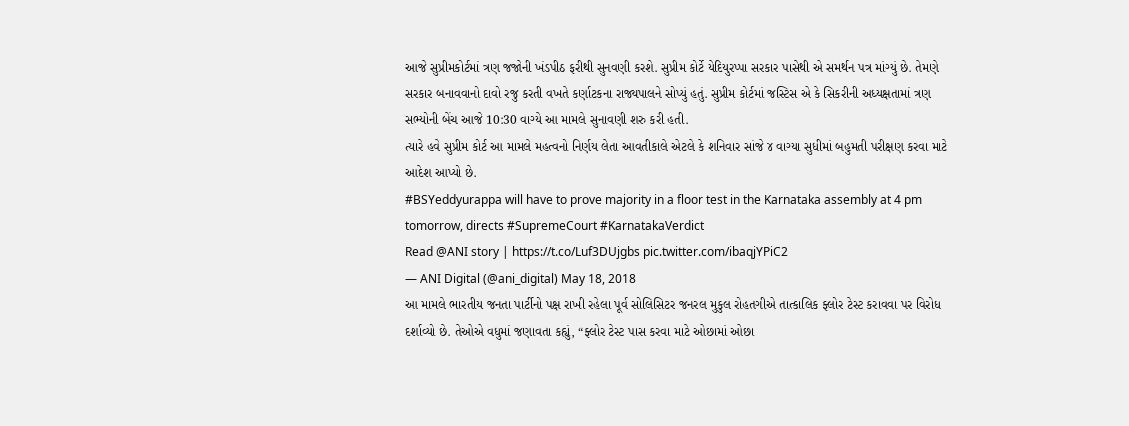આજે સુપ્રીમકોર્ટમાં ત્રણ જજોની ખંડપીઠ ફરીથી સુનવણી કરશે. સુપ્રીમ કોર્ટે યેદિયુરપ્પા સરકાર પાસેથી એ સમર્થન પત્ર માંગ્યું છે. તેમણે સરકાર બનાવવાનો દાવો રજુ કરતી વખતે કર્ણાટકના રાજ્યપાલને સોપ્યું હતું. સુપ્રીમ કોર્ટમાં જસ્ટિસ એ કે સિકરીની અધ્યક્ષતામાં ત્રણ સભ્યોની બેંચ આજે 10:30 વાગ્યે આ મામલે સુનાવણી શરુ કરી હતી.
ત્યારે હવે સુપ્રીમ કોર્ટ આ મામલે મહત્વનો નિર્ણય લેતા આવતીકાલે એટલે કે શનિવાર સાંજે ૪ વાગ્યા સુધીમાં બહુમતી પરીક્ષણ કરવા માટે આદેશ આપ્યો છે.
#BSYeddyurappa will have to prove majority in a floor test in the Karnataka assembly at 4 pm tomorrow, directs #SupremeCourt #KarnatakaVerdict
Read @ANI story | https://t.co/Luf3DUjgbs pic.twitter.com/ibaqjYPiC2
— ANI Digital (@ani_digital) May 18, 2018
આ મામલે ભારતીય જનતા પાર્ટીનો પક્ષ રાખી રહેલા પૂર્વ સોલિસિટર જનરલ મુકુલ રોહતગીએ તાત્કાલિક ફ્લોર ટેસ્ટ કરાવવા પર વિરોધ દર્શાવ્યો છે. તેઓએ વધુમાં જણાવતા કહ્યું, “ફ્લોર ટેસ્ટ પાસ કરવા માટે ઓછામાં ઓછા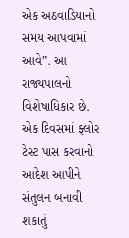એક અઠવાડિયાનો સમય આપવામાં આવે”. આ રાજ્યપાલનો વિશેષાધિકાર છે. એક દિવસમાં ફ્લોર ટેસ્ટ પાસ કરવાનો આદેશ આપીને સંતુલન બનાવી શકાતું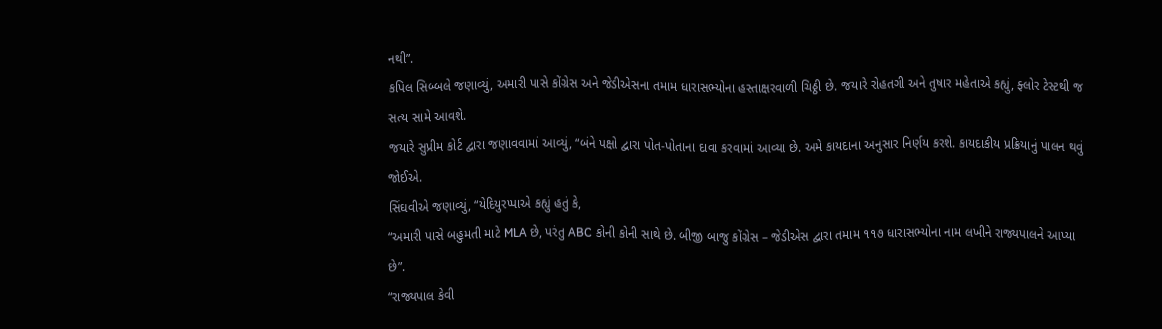નથી”.
કપિલ સિબ્બલે જણાવ્યું, અમારી પાસે કોંગ્રેસ અને જેડીએસના તમામ ધારાસભ્યોના હસ્તાક્ષરવાળી ચિઠ્ઠી છે. જયારે રોહતગી અને તુષાર મહેતાએ કહ્યું, ફ્લોર ટેસ્ટથી જ સત્ય સામે આવશે.
જયારે સુપ્રીમ કોર્ટ દ્વારા જણાવવામાં આવ્યું, “બંને પક્ષો દ્વારા પોત-પોતાના દાવા કરવામાં આવ્યા છે. અમે કાયદાના અનુસાર નિર્ણય કરશે. કાયદાકીય પ્રક્રિયાનું પાલન થવું જોઈએ.
સિંઘવીએ જણાવ્યું, “યેદિયુરપ્પાએ કહ્યું હતું કે,
“અમારી પાસે બહુમતી માટે MLA છે, પરંતુ ABC કોની કોની સાથે છે. બીજી બાજુ કોંગ્રેસ – જેડીએસ દ્વારા તમામ ૧૧૭ ધારાસભ્યોના નામ લખીને રાજ્યપાલને આપ્યા છે”.
“રાજ્યપાલ કેવી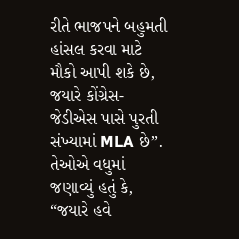રીતે ભાજપને બહુમતી હાંસલ કરવા માટે મૌકો આપી શકે છે, જયારે કોંગ્રેસ-જેડીએસ પાસે પુરતી સંખ્યામાં MLA છે”.
તેઓએ વધુમાં જણાવ્યું હતું કે, “જયારે હવે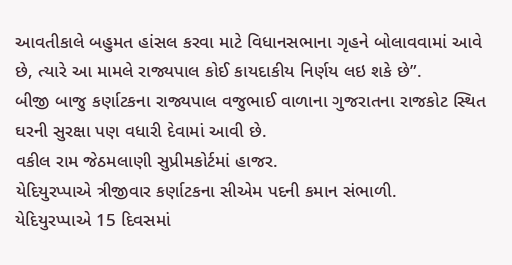આવતીકાલે બહુમત હાંસલ કરવા માટે વિધાનસભાના ગૃહને બોલાવવામાં આવે છે, ત્યારે આ મામલે રાજ્યપાલ કોઈ કાયદાકીય નિર્ણય લઇ શકે છે”.
બીજી બાજુ કર્ણાટકના રાજ્યપાલ વજુભાઈ વાળાના ગુજરાતના રાજકોટ સ્થિત ઘરની સુરક્ષા પણ વધારી દેવામાં આવી છે.
વકીલ રામ જેઠમલાણી સુપ્રીમકોર્ટમાં હાજર.
યેદિયુરપ્પાએ ત્રીજીવાર કર્ણાટકના સીએમ પદની કમાન સંભાળી.
યેદિયુરપ્પાએ 15 દિવસમાં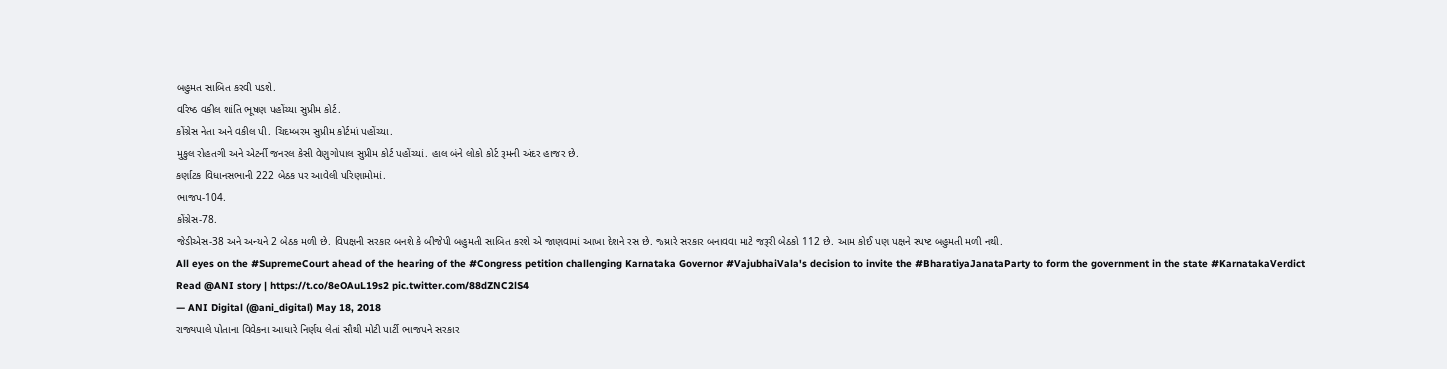બહુમત સાબિત કરવી પડશે.
વરિષ્ઠ વકીલ શાંતિ ભૂષણ પહોંચ્યા સુપ્રીમ કોર્ટ.
કોંગ્રેસ નેતા અને વકીલ પી. ચિદમ્બરમ સુપ્રીમ કોર્ટમાં પહોંચ્યા.
મુકુલ રોહતગી અને એટર્ની જનરલ કેસી વેણુગોપાલ સુપ્રીમ કોર્ટ પહોંચ્યાં. હાલ બંને લોકો કોર્ટ રૂમની અંદર હાજર છે.
કર્ણાટક વિધાનસભાની 222 બેઠક પર આવેલી પરિણામોમાં.
ભાજપ-104.
કોંગ્રેસ-78.
જેડીએસ-38 અને અન્યને 2 બેઠક મળી છે. વિપક્ષની સરકાર બનશે કે બીજેપી બહુમતી સાબિત કરશે એ જાણવામાં આખા દેશને રસ છે. જ્ય્રારે સરકાર બનાવવા માટે જરૂરી બેઠકો 112 છે. આમ કોઈ પણ પક્ષને સ્પષ્ટ બહુમતી મળી નથી.
All eyes on the #SupremeCourt ahead of the hearing of the #Congress petition challenging Karnataka Governor #VajubhaiVala's decision to invite the #BharatiyaJanataParty to form the government in the state #KarnatakaVerdict
Read @ANI story | https://t.co/8eOAuL19s2 pic.twitter.com/88dZNC2lS4
— ANI Digital (@ani_digital) May 18, 2018
રાજ્યપાલે પોતાના વિવેકના આધારે નિર્ણય લેતાં સૌથી મોટી પાર્ટી ભાજપને સરકાર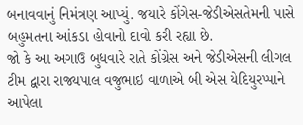બનાવવાનું નિમંત્રણ આપ્યું. જયારે કોંગેસ-જેડીએસતેમની પાસે બહુમતના આંકડા હોવાનો દાવો કરી રહ્યા છે.
જો કે આ અગાઉ બુધવારે રાતે કોંગ્રેસ અને જેડીએસની લીગલ ટીમ દ્વારા રાજ્યપાલ વજુભાઇ વાળાએ બી એસ યેદિયુરપ્પાને આપેલા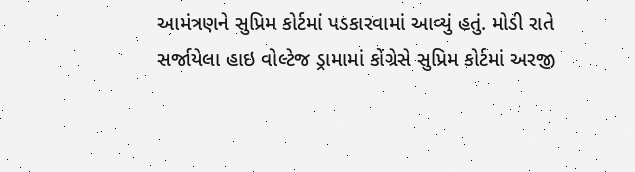આમંત્રણને સુપ્રિમ કોર્ટમાં પડકારવામાં આવ્યું હતું. મોડી રાતે સર્જાયેલા હાઇ વોલ્ટેજ ડ્રામામાં કોંગ્રેસે સુપ્રિમ કોર્ટમાં અરજી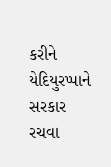કરીને યેદિયુરપ્પાને સરકાર રચવા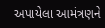અપાયેલા આમંત્રણને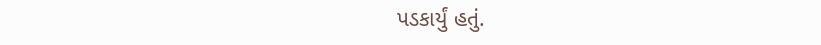પડકાર્યું હતું.